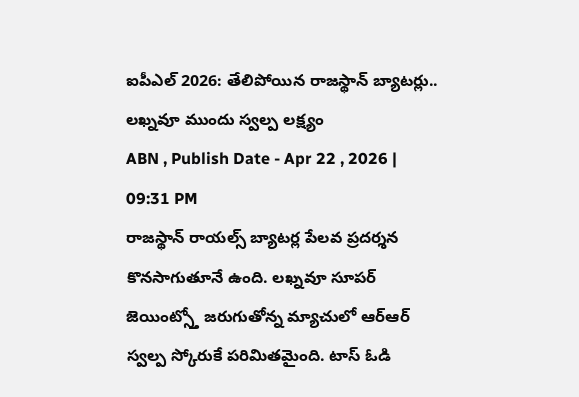ఐపీఎల్ 2026: తేలిపోయిన రాజస్థాన్ బ్యాటర్లు.. లఖ్నవూ ముందు స్వల్ప లక్ష్యం
ABN , Publish Date - Apr 22 , 2026 | 09:31 PM
రాజస్థాన్ రాయల్స్ బ్యాటర్ల పేలవ ప్రదర్శన కొనసాగుతూనే ఉంది. లఖ్నవూ సూపర్ జెయింట్స్తో జరుగుతోన్న మ్యాచులో ఆర్ఆర్ స్వల్ప స్కోరుకే పరిమితమైంది. టాస్ ఓడి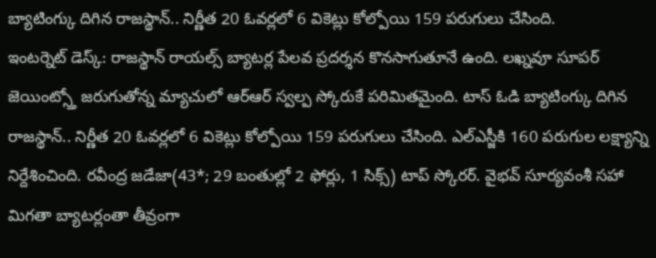బ్యాటింగ్కు దిగిన రాజస్థాన్.. నిర్ణీత 20 ఓవర్లలో 6 వికెట్లు కోల్పోయి 159 పరుగులు చేసింది.
ఇంటర్నెట్ డెస్క్: రాజస్థాన్ రాయల్స్ బ్యాటర్ల పేలవ ప్రదర్శన కొనసాగుతూనే ఉంది. లఖ్నవూ సూపర్ జెయింట్స్తో జరుగుతోన్న మ్యాచులో ఆర్ఆర్ స్వల్ప స్కోరుకే పరిమితమైంది. టాస్ ఓడి బ్యాటింగ్కు దిగిన రాజస్థాన్.. నిర్ణీత 20 ఓవర్లలో 6 వికెట్లు కోల్పోయి 159 పరుగులు చేసింది. ఎల్ఎస్జీకి 160 పరుగుల లక్ష్యాన్ని నిర్దేశించింది. రవీంద్ర జడేజా(43*; 29 బంతుల్లో 2 ఫోర్లు, 1 సిక్స్) టాప్ స్కోరర్. వైభవ్ సూర్యవంశీ సహా మిగతా బ్యాటర్లంతా తీవ్రంగా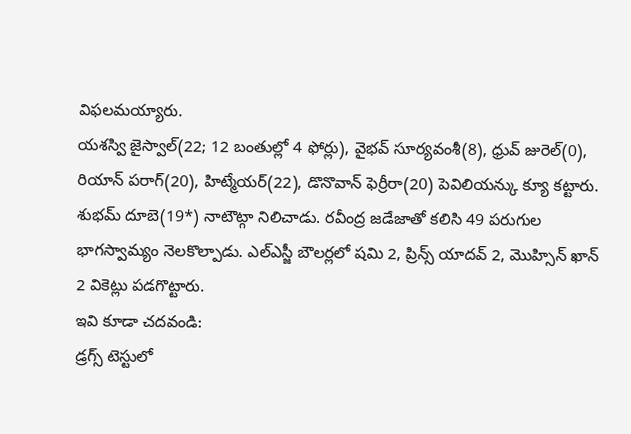విఫలమయ్యారు.
యశస్వి జైస్వాల్(22; 12 బంతుల్లో 4 ఫోర్లు), వైభవ్ సూర్యవంశీ(8), ధ్రువ్ జురెల్(0), రియాన్ పరాగ్(20), హిట్మేయర్(22), డొనొవాన్ ఫెర్రీరా(20) పెవిలియన్కు క్యూ కట్టారు. శుభమ్ దూబె(19*) నాటౌట్గా నిలిచాడు. రవీంద్ర జడేజాతో కలిసి 49 పరుగుల భాగస్వామ్యం నెలకొల్పాడు. ఎల్ఎస్జీ బౌలర్లలో షమి 2, ప్రిన్స్ యాదవ్ 2, మొహ్సిన్ ఖాన్ 2 వికెట్లు పడగొట్టారు.
ఇవి కూడా చదవండి:
డ్రగ్స్ టెస్టులో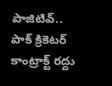పాజిటివ్.. పాక్ క్రికెటర్ కాంట్రాక్ట్ రద్దు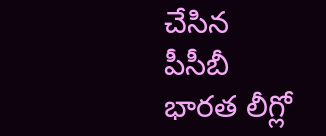చేసిన పీసీబీ
భారత లీగ్లో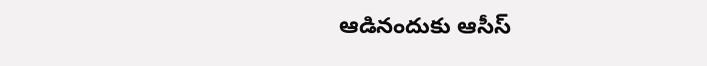ఆడినందుకు ఆసీస్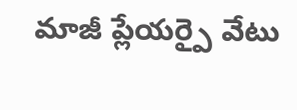మాజీ ప్లేయర్పై వేటు